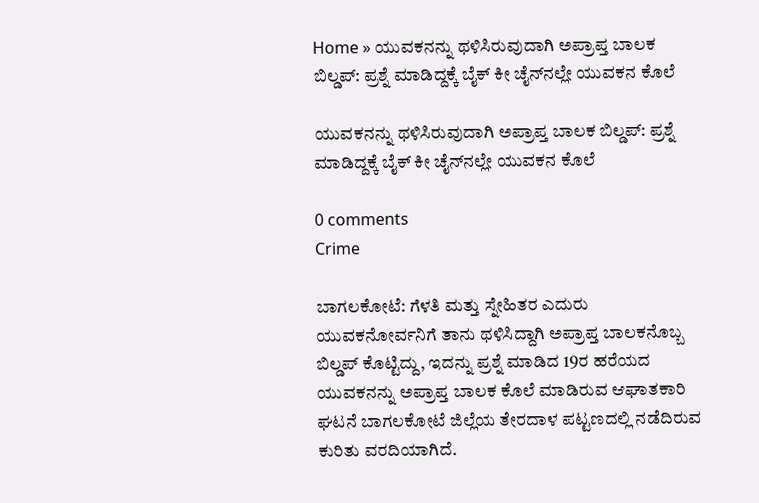Home » ಯುವಕನನ್ನು ಥಳಿಸಿರುವುದಾಗಿ ಅಪ್ರಾಪ್ತ ಬಾಲಕ ಬಿಲ್ಡಪ್‌: ಪ್ರಶ್ನೆ ಮಾಡಿದ್ದಕ್ಕೆ ಬೈಕ್‌ ಕೀ ಚೈನ್‌ನಲ್ಲೇ ಯುವಕನ ಕೊಲೆ

ಯುವಕನನ್ನು ಥಳಿಸಿರುವುದಾಗಿ ಅಪ್ರಾಪ್ತ ಬಾಲಕ ಬಿಲ್ಡಪ್‌: ಪ್ರಶ್ನೆ ಮಾಡಿದ್ದಕ್ಕೆ ಬೈಕ್‌ ಕೀ ಚೈನ್‌ನಲ್ಲೇ ಯುವಕನ ಕೊಲೆ

0 comments
Crime

ಬಾಗಲಕೋಟೆ: ಗೆಳತಿ ಮತ್ತು ಸ್ನೇಹಿತರ ಎದುರು ಯುವಕನೋರ್ವನಿಗೆ ತಾನು ಥಳಿಸಿದ್ದಾಗಿ ಅಪ್ರಾಪ್ತ ಬಾಲಕನೊಬ್ಬ ಬಿಲ್ಡಪ್‌ ಕೊಟ್ಟಿದ್ದು, ಇದನ್ನು ಪ್ರಶ್ನೆ ಮಾಡಿದ 19ರ ಹರೆಯದ ಯುವಕನನ್ನು ಅಪ್ರಾಪ್ತ ಬಾಲಕ ಕೊಲೆ ಮಾಡಿರುವ ಆಘಾತಕಾರಿ ಘಟನೆ ಬಾಗಲಕೋಟೆ ಜಿಲ್ಲೆಯ ತೇರದಾಳ ಪಟ್ಟಣದಲ್ಲಿ ನಡೆದಿರುವ ಕುರಿತು ವರದಿಯಾಗಿದೆ.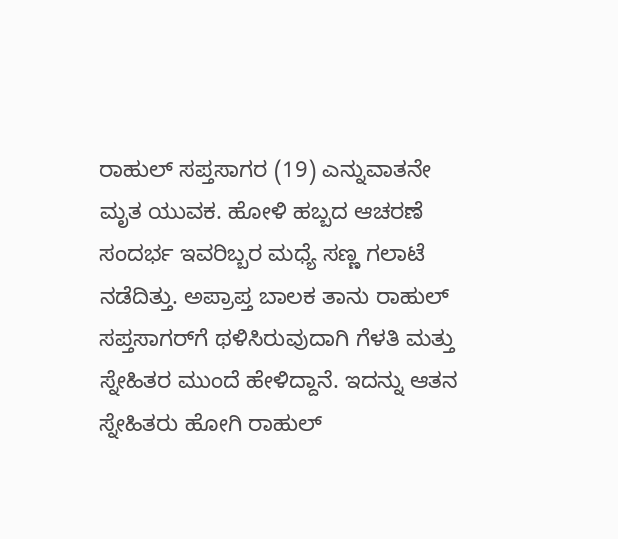ರಾಹುಲ್‌ ಸಪ್ತಸಾಗರ (19) ಎನ್ನುವಾತನೇ ಮೃತ ಯುವಕ. ಹೋಳಿ ಹಬ್ಬದ ಆಚರಣೆ ಸಂದರ್ಭ ಇವರಿಬ್ಬರ ಮಧ್ಯೆ ಸಣ್ಣ ಗಲಾಟೆ ನಡೆದಿತ್ತು. ಅಪ್ರಾಪ್ತ ಬಾಲಕ ತಾನು ರಾಹುಲ್‌ ಸಪ್ತಸಾಗರ್‌ಗೆ ಥಳಿಸಿರುವುದಾಗಿ ಗೆಳತಿ ಮತ್ತು ಸ್ನೇಹಿತರ ಮುಂದೆ ಹೇಳಿದ್ದಾನೆ. ಇದನ್ನು ಆತನ ಸ್ನೇಹಿತರು ಹೋಗಿ ರಾಹುಲ್‌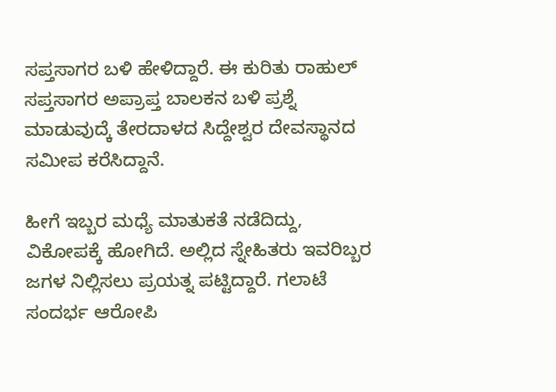ಸಪ್ತಸಾಗರ ಬಳಿ ಹೇಳಿದ್ದಾರೆ. ಈ ಕುರಿತು ರಾಹುಲ್‌ ಸಪ್ತಸಾಗರ ಅಪ್ರಾಪ್ತ ಬಾಲಕನ ಬಳಿ ಪ್ರಶ್ನೆ ಮಾಡುವುದ್ಕೆ ತೇರದಾಳದ ಸಿದ್ದೇಶ್ವರ ದೇವಸ್ಥಾನದ ಸಮೀಪ ಕರೆಸಿದ್ದಾನೆ.

ಹೀಗೆ ಇಬ್ಬರ ಮಧ್ಯೆ ಮಾತುಕತೆ ನಡೆದಿದ್ದು, ವಿಕೋಪಕ್ಕೆ ಹೋಗಿದೆ. ಅಲ್ಲಿದ ಸ್ನೇಹಿತರು ಇವರಿಬ್ಬರ ಜಗಳ ನಿಲ್ಲಿಸಲು ಪ್ರಯತ್ನ ಪಟ್ಟಿದ್ದಾರೆ. ಗಲಾಟೆ ಸಂದರ್ಭ ಆರೋಪಿ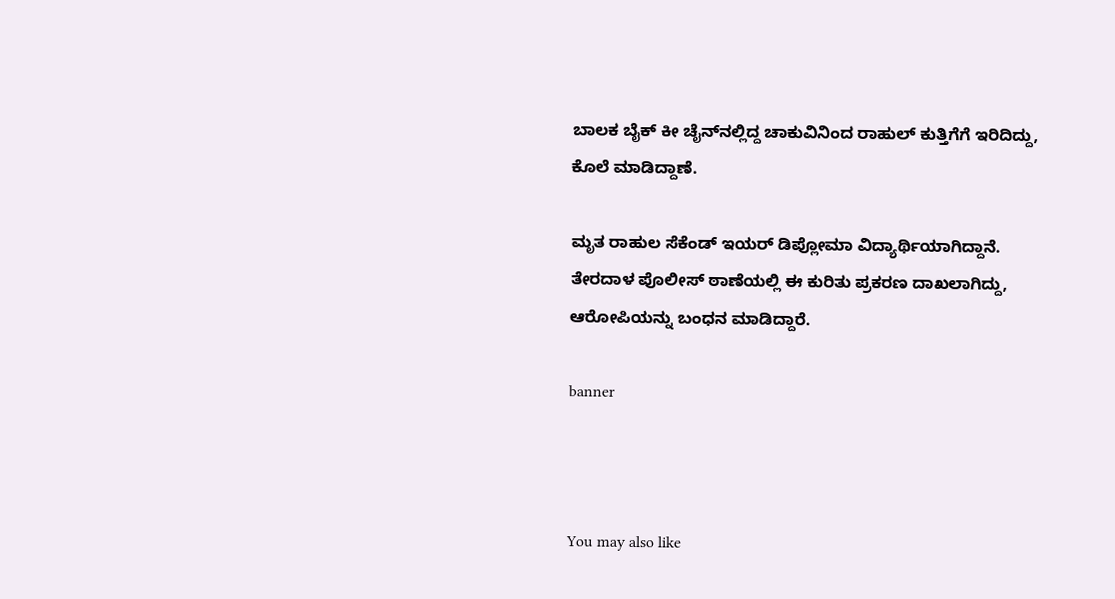ಬಾಲಕ ಬೈಕ್‌ ಕೀ ಚೈನ್‌ನಲ್ಲಿದ್ದ ಚಾಕುವಿನಿಂದ ರಾಹುಲ್‌ ಕುತ್ತಿಗೆಗೆ ಇರಿದಿದ್ದು, ಕೊಲೆ ಮಾಡಿದ್ದಾಣೆ.

ಮೃತ ರಾಹುಲ ಸೆಕೆಂಡ್‌ ಇಯರ್‌ ಡಿಪ್ಲೋಮಾ ವಿದ್ಯಾರ್ಥಿಯಾಗಿದ್ದಾನೆ. ತೇರದಾಳ ಪೊಲೀಸ್‌ ಠಾಣೆಯಲ್ಲಿ ಈ ಕುರಿತು ಪ್ರಕರಣ ದಾಖಲಾಗಿದ್ದು, ಆರೋಪಿಯನ್ನು ಬಂಧನ ಮಾಡಿದ್ದಾರೆ.

banner



You may also like